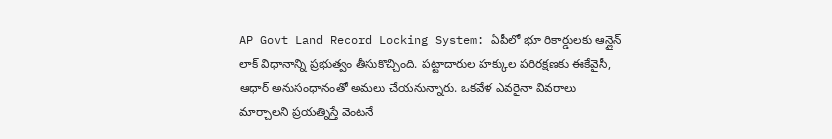AP Govt Land Record Locking System: ఏపీలో భూ రికార్డులకు ఆన్లైన్ లాక్ విధానాన్ని ప్రభుత్వం తీసుకొచ్చింది. పట్టాదారుల హక్కుల పరిరక్షణకు ఈకేవైసీ, ఆధార్ అనుసంధానంతో అమలు చేయనున్నారు. ఒకవేళ ఎవరైనా వివరాలు మార్చాలని ప్రయత్నిస్తే వెంటనే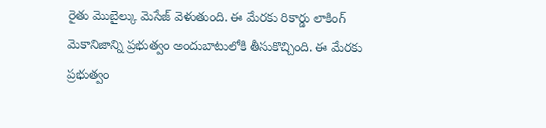రైతు మొబైల్కు మెసేజ్ వెళుతుంది. ఈ మేరకు రికార్డు లాకింగ్ మెకానిజాన్ని ప్రభుత్వం అందుబాటులోకి తీసుకొచ్చింది. ఈ మేరకు ప్రభుత్వం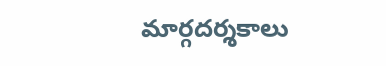మార్గదర్శకాలు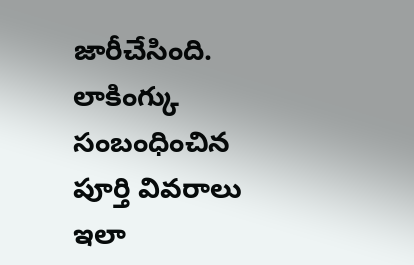జారీచేసింది. లాకింగ్కు సంబంధించిన పూర్తి వివరాలు ఇలా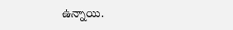ఉన్నాయి.